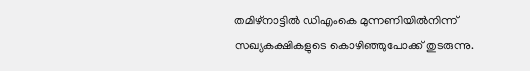തമിഴ്നാട്ടിൽ ഡിഎംകെ മുന്നണിയിൽനിന്ന് സഖ്യകക്ഷികളുടെ കൊഴിഞ്ഞുപോക്ക് തുടരുന്നു.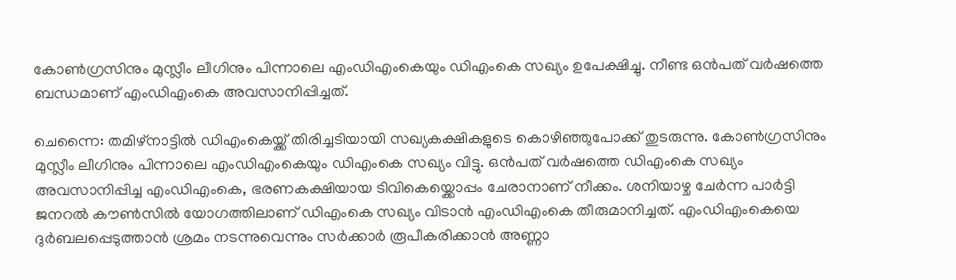കോൺഗ്രസിനും മുസ്ലീം ലീഗിനും പിന്നാലെ എംഡിഎംകെയും ഡിഎംകെ സഖ്യം ഉപേക്ഷിച്ചു. നീണ്ട ഒൻപത് വർഷത്തെ ബന്ധമാണ് എംഡിഎംകെ അവസാനിപ്പിച്ചത്.

ചെന്നൈ: തമിഴ്നാട്ടിൽ ഡിഎംകെയ്ക്ക് തിരിച്ചടിയായി സഖ്യകക്ഷികളുടെ കൊഴിഞ്ഞുപോക്ക് തുടരുന്നു. കോൺഗ്രസിനും മുസ്ലീം ലീഗിനും പിന്നാലെ എംഡിഎംകെയും ഡിഎംകെ സഖ്യം വിട്ടു. ഒൻപത് വർഷത്തെ ഡിഎംകെ സഖ്യം അവസാനിപ്പിച്ച എംഡിഎംകെ, ഭരണകക്ഷിയായ ടിവികെയ്ക്കൊപ്പം ചേരാനാണ് നീക്കം. ശനിയാഴ്ച ചേർന്ന പാർട്ടി ജനറൽ കൗൺസിൽ യോഗത്തിലാണ് ഡിഎംകെ സഖ്യം വിടാൻ എംഡിഎംകെ തീരുമാനിച്ചത്. എംഡിഎംകെയെ ദു‍ർബലപ്പെടുത്താൻ ശ്രമം നടന്നുവെന്നും സ‍ർക്കാർ രൂപീകരിക്കാൻ അണ്ണാ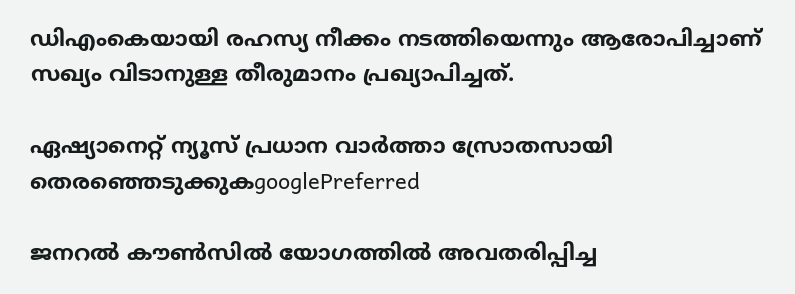ഡിഎംകെയായി രഹസ്യ നീക്കം നടത്തിയെന്നും ആരോപിച്ചാണ് സഖ്യം വിടാനുള്ള തീരുമാനം പ്രഖ്യാപിച്ചത്.

ഏഷ്യാനെറ്റ് ന്യൂസ് പ്രധാന വാർത്താ സ്രോതസായി തെരഞ്ഞെടുക്കുകgooglePreferred

ജനറൽ കൗൺസിൽ യോഗത്തിൽ അവതരിപ്പിച്ച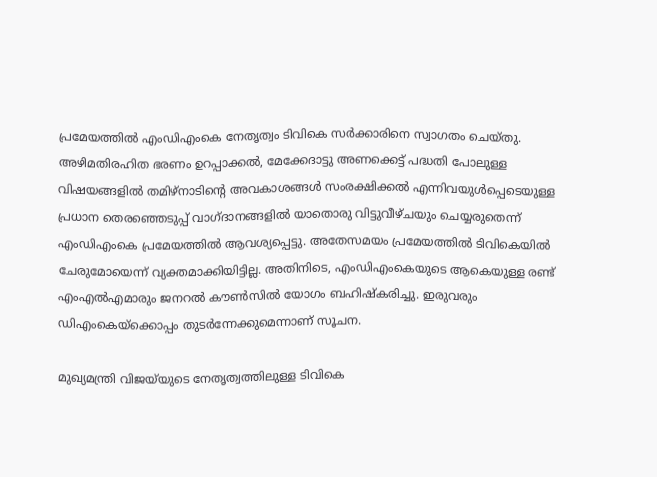പ്രമേയത്തിൽ എംഡിഎംകെ നേതൃത്വം ടിവികെ സർക്കാരിനെ സ്വാഗതം ചെയ്തു. അഴിമതിരഹിത ഭരണം ഉറപ്പാക്കൽ, മേക്കേദാട്ടു അണക്കെട്ട് പദ്ധതി പോലുള്ള വിഷയങ്ങളിൽ തമിഴ്‌നാടിന്റെ അവകാശങ്ങൾ സംരക്ഷിക്കൽ എന്നിവയുൾപ്പെടെയുള്ള പ്രധാന തെരഞ്ഞെടുപ്പ് വാഗ്ദാനങ്ങളിൽ യാതൊരു വിട്ടുവീഴ്ചയും ചെയ്യരുതെന്ന് എംഡിഎംകെ പ്രമേയത്തിൽ ആവശ്യപ്പെട്ടു. അതേസമയം പ്രമേയത്തിൽ ടിവികെയിൽ ചേരുമോയെന്ന് വ്യക്തമാക്കിയിട്ടില്ല. അതിനിടെ, എംഡിഎംകെയുടെ ആകെയുള്ള രണ്ട് എംഎൽഎമാരും ജനറൽ കൗൺസിൽ യോഗം ബഹിഷ്കരിച്ചു. ഇരുവരും ഡിഎംകെയ്ക്കൊപ്പം തുടർന്നേക്കുമെന്നാണ് സൂചന.

മുഖ്യമന്ത്രി വിജയ്‍‍യുടെ നേതൃത്വത്തിലുള്ള ടിവികെ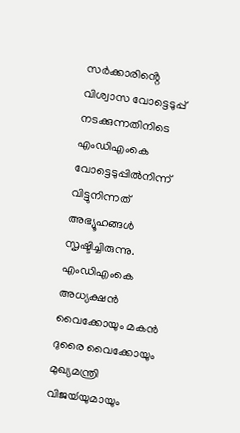സ‍ർക്കാരിൻ്റെ വിശ്വാസ വോട്ടെടുപ്പ് നടക്കുന്നതിനിടെ എംഡിഎംകെ വോട്ടെടുപ്പിൽനിന്ന് വിട്ടുനിന്നത് അഭ്യൂഹങ്ങൾ സൃഷ്ടിച്ചിരുന്നു. എംഡിഎംകെ അധ്യക്ഷൻ വൈക്കോയും മകൻ ദുരൈ വൈക്കോയും മുഖ്യമന്ത്രി വിജയ്‍‍യുമായും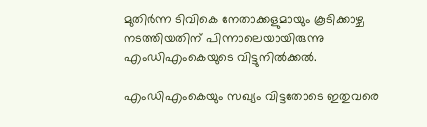മുതിർന്ന ടിവികെ നേതാക്കളുമായും കൂടിക്കാഴ്ച നടത്തിയതിന് പിന്നാലെയായിരുന്നു എംഡിഎംകെയുടെ വിട്ടുനിൽക്കൽ.

എംഡിഎംകെയും സഖ്യം വിട്ടതോടെ ഇതുവരെ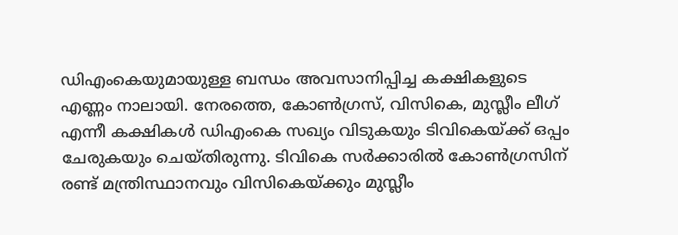ഡിഎംകെയുമായുള്ള ബന്ധം അവസാനിപ്പിച്ച കക്ഷികളുടെ എണ്ണം നാലായി. നേരത്തെ, കോൺഗ്രസ്, വിസികെ, മുസ്ലീം ലീഗ് എന്നീ കക്ഷികൾ ഡിഎംകെ സഖ്യം വിടുകയും ടിവികെയ്ക്ക് ഒപ്പം ചേരുകയും ചെയ്തിരുന്നു. ടിവികെ സ‍ർക്കാരിൽ കോൺഗ്രസിന് രണ്ട് മന്ത്രിസ്ഥാനവും വിസികെയ്ക്കും മുസ്ലീം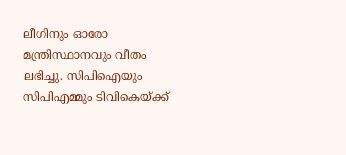ലീഗിനും ഓരോ മന്ത്രിസ്ഥാനവും വീതം ലഭിച്ചു. സിപിഐയും സിപിഎമ്മും ടിവികെയ്ക്ക്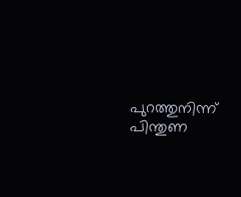പുറത്തുനിന്ന് പിന്തുണ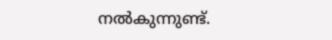നൽകുന്നുണ്ട്.